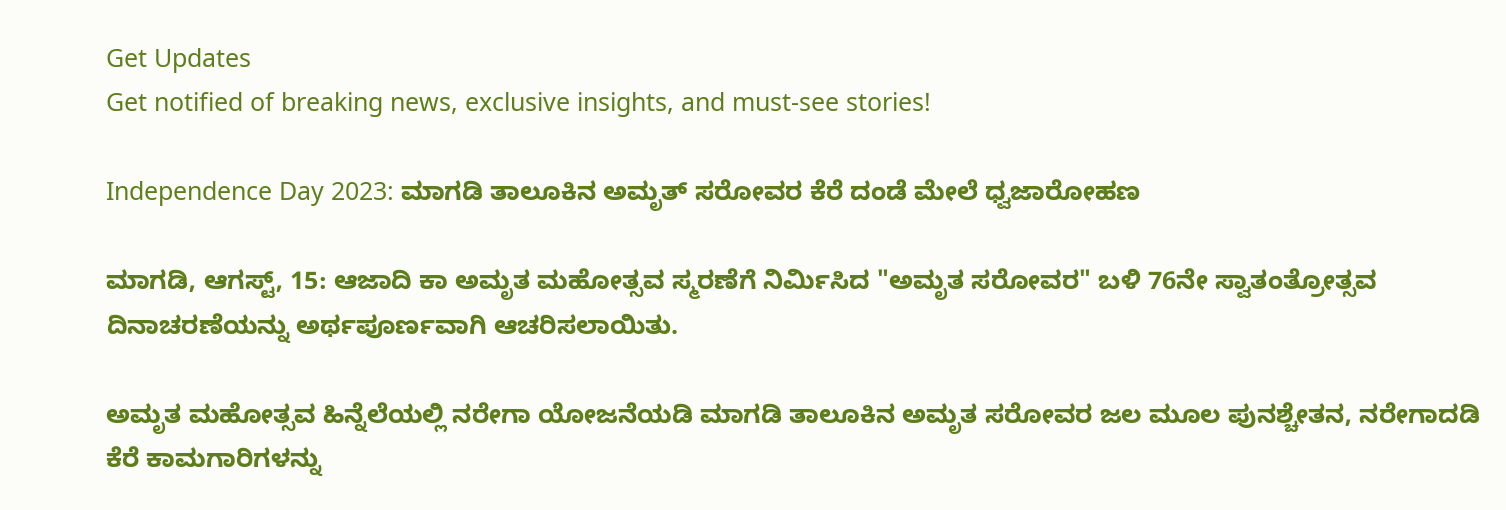Get Updates
Get notified of breaking news, exclusive insights, and must-see stories!

Independence Day 2023: ಮಾಗಡಿ ತಾಲೂಕಿನ ಅಮೃತ್ ಸರೋವರ ಕೆರೆ ದಂಡೆ ಮೇಲೆ ಧ್ವಜಾರೋಹಣ

ಮಾಗಡಿ, ಆಗಸ್ಟ್‌, 15: ಆಜಾದಿ ಕಾ ಅಮೃತ ಮಹೋತ್ಸವ ಸ್ಮರಣೆಗೆ ನಿರ್ಮಿಸಿದ "ಅಮೃತ ಸರೋವರ" ಬಳಿ 76ನೇ ಸ್ವಾತಂತ್ರೋತ್ಸವ ದಿನಾಚರಣೆಯನ್ನು ಅರ್ಥಪೂರ್ಣವಾಗಿ ಆಚರಿಸಲಾಯಿತು.

ಅಮೃತ ಮಹೋತ್ಸವ ಹಿನ್ನೆಲೆಯಲ್ಲಿ ನರೇಗಾ ಯೋಜನೆಯಡಿ ಮಾಗಡಿ ತಾಲೂಕಿನ ಅಮೃತ ಸರೋವರ ಜಲ ಮೂಲ ಪುನಶ್ಚೇತನ, ನರೇಗಾದಡಿ ಕೆರೆ ಕಾಮಗಾರಿಗಳನ್ನು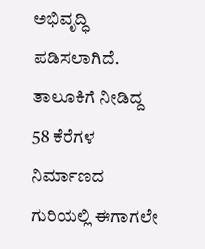ಅಭಿವೃದ್ಧಿ ಪಡಿಸಲಾಗಿದೆ. ತಾಲೂಕಿಗೆ ನೀಡಿದ್ದ 58 ಕೆರೆಗಳ ನಿರ್ಮಾಣದ ಗುರಿಯಲ್ಲಿ ಈಗಾಗಲೇ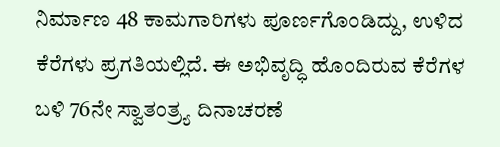ನಿರ್ಮಾಣ 48 ಕಾಮಗಾರಿಗಳು ಪೂರ್ಣಗೊಂಡಿದ್ದು, ಉಳಿದ ಕೆರೆಗಳು ಪ್ರಗತಿಯಲ್ಲಿದೆ. ಈ ಅಭಿವೃದ್ಧಿ ಹೊಂದಿರುವ ಕೆರೆಗಳ ಬಳಿ 76ನೇ ಸ್ವಾತಂತ್ರ್ಯ ದಿನಾಚರಣೆ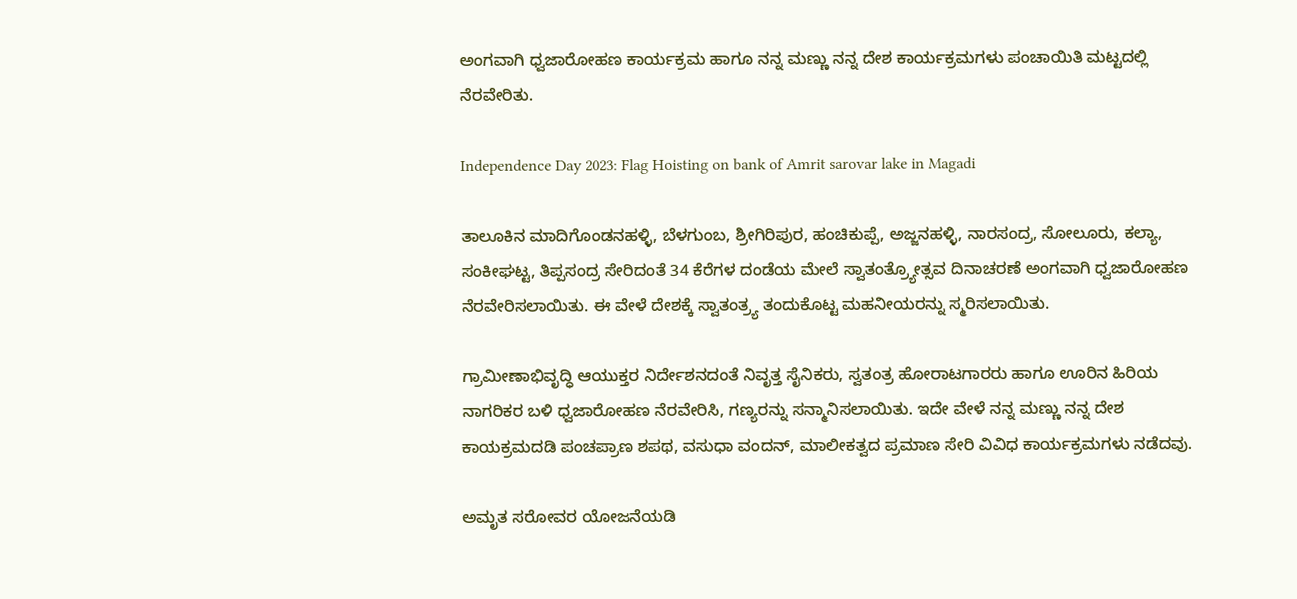ಅಂಗವಾಗಿ ಧ್ವಜಾರೋಹಣ ಕಾರ್ಯಕ್ರಮ ಹಾಗೂ ನನ್ನ ಮಣ್ಣು ನನ್ನ ದೇಶ ಕಾರ್ಯಕ್ರಮಗಳು ಪಂಚಾಯಿತಿ ಮಟ್ಟದಲ್ಲಿ ನೆರವೇರಿತು.

Independence Day 2023: Flag Hoisting on bank of Amrit sarovar lake in Magadi

ತಾಲೂಕಿನ ಮಾದಿಗೊಂಡನಹಳ್ಳಿ, ಬೆಳಗುಂಬ, ಶ್ರೀಗಿರಿಪುರ, ಹಂಚಿಕುಪ್ಪೆ, ಅಜ್ಜನಹಳ್ಳಿ, ನಾರಸಂದ್ರ, ಸೋಲೂರು, ಕಲ್ಯಾ, ಸಂಕೀಘಟ್ಟ, ತಿಪ್ಪಸಂದ್ರ ಸೇರಿದಂತೆ 34 ಕೆರೆಗಳ ದಂಡೆಯ ಮೇಲೆ ಸ್ವಾತಂತ್ರ್ಯೋತ್ಸವ ದಿನಾಚರಣೆ ಅಂಗವಾಗಿ ಧ್ವಜಾರೋಹಣ ನೆರವೇರಿಸಲಾಯಿತು. ಈ ವೇಳೆ ದೇಶಕ್ಕೆ ಸ್ವಾತಂತ್ರ್ಯ ತಂದುಕೊಟ್ಟ ಮಹನೀಯರನ್ನು ಸ್ಮರಿಸಲಾಯಿತು.

ಗ್ರಾಮೀಣಾಭಿವೃದ್ಧಿ ಆಯುಕ್ತರ ನಿರ್ದೇಶನದಂತೆ ನಿವೃತ್ತ ಸೈನಿಕರು, ಸ್ವತಂತ್ರ ಹೋರಾಟಗಾರರು ಹಾಗೂ ಊರಿನ ಹಿರಿಯ ನಾಗರಿಕರ ಬಳಿ ಧ್ವಜಾರೋಹಣ ನೆರವೇರಿಸಿ, ಗಣ್ಯರನ್ನು ಸನ್ಮಾನಿಸಲಾಯಿತು. ಇದೇ ವೇಳೆ ನನ್ನ ಮಣ್ಣು ನನ್ನ ದೇಶ ಕಾಯಕ್ರಮದಡಿ ಪಂಚಪ್ರಾಣ ಶಪಥ, ವಸುಧಾ ವಂದನ್‌, ಮಾಲೀಕತ್ವದ ಪ್ರಮಾಣ ಸೇರಿ ವಿವಿಧ ಕಾರ್ಯಕ್ರಮಗಳು ನಡೆದವು.

ಅಮೃತ ಸರೋವರ ಯೋಜನೆಯಡಿ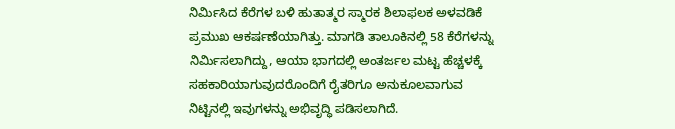ನಿರ್ಮಿಸಿದ ಕೆರೆಗಳ ಬಳಿ ಹುತಾತ್ಮರ ಸ್ಮಾರಕ ಶಿಲಾಫಲಕ ಅಳವಡಿಕೆ ಪ್ರಮುಖ ಆಕರ್ಷಣೆಯಾಗಿತ್ತು. ಮಾಗಡಿ ತಾಲೂಕಿನಲ್ಲಿ 58 ಕೆರೆಗಳನ್ನು ನಿರ್ಮಿಸಲಾಗಿದ್ದು, ಆಯಾ ಭಾಗದಲ್ಲಿ ಅಂತರ್ಜಲ ಮಟ್ಟ ಹೆಚ್ಚಳಕ್ಕೆ ಸಹಕಾರಿಯಾಗುವುದರೊಂದಿಗೆ ರೈತರಿಗೂ ಅನುಕೂಲವಾಗುವ ನಿಟ್ಟಿನಲ್ಲಿ ಇವುಗಳನ್ನು ಅಭಿವೃದ್ಧಿ ಪಡಿಸಲಾಗಿದೆ.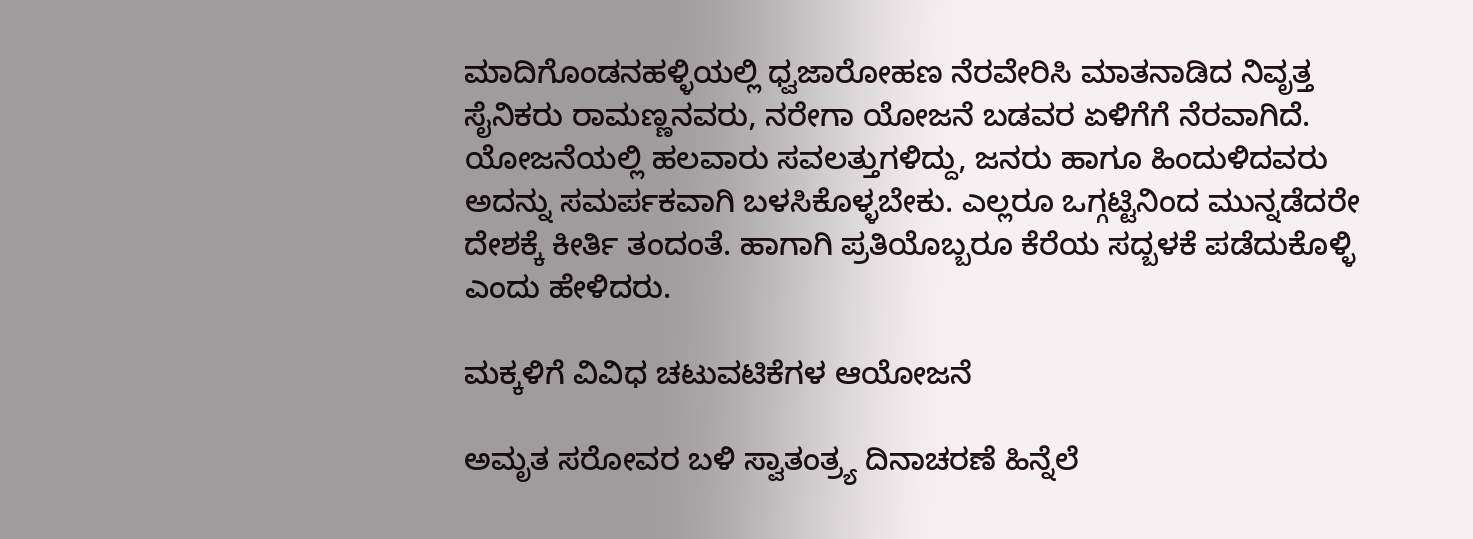ಮಾದಿಗೊಂಡನಹಳ್ಳಿಯಲ್ಲಿ ಧ್ವಜಾರೋಹಣ ನೆರವೇರಿಸಿ ಮಾತನಾಡಿದ ನಿವೃತ್ತ ಸೈನಿಕರು ರಾಮಣ್ಣನವರು, ನರೇಗಾ ಯೋಜನೆ ಬಡವರ ಏಳಿಗೆಗೆ ನೆರವಾಗಿದೆ. ಯೋಜನೆಯಲ್ಲಿ ಹಲವಾರು ಸವಲತ್ತುಗಳಿದ್ದು, ಜನರು ಹಾಗೂ ಹಿಂದುಳಿದವರು ಅದನ್ನು ಸಮರ್ಪಕವಾಗಿ ಬಳಸಿಕೊಳ್ಳಬೇಕು. ಎಲ್ಲರೂ ಒಗ್ಗಟ್ಟಿನಿಂದ ಮುನ್ನಡೆದರೇ ದೇಶಕ್ಕೆ ಕೀರ್ತಿ ತಂದಂತೆ. ಹಾಗಾಗಿ ಪ್ರತಿಯೊಬ್ಬರೂ ಕೆರೆಯ ಸದ್ಬಳಕೆ ಪಡೆದುಕೊಳ್ಳಿ ಎಂದು ಹೇಳಿದರು.

ಮಕ್ಕಳಿಗೆ ವಿವಿಧ ಚಟುವಟಿಕೆಗಳ ಆಯೋಜನೆ

ಅಮೃತ ಸರೋವರ ಬಳಿ ಸ್ವಾತಂತ್ರ್ಯ ದಿನಾಚರಣೆ ಹಿನ್ನೆಲೆ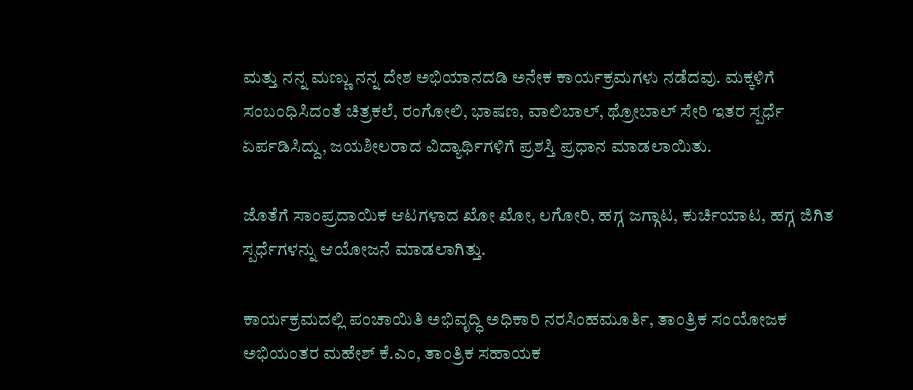ಮತ್ತು ನನ್ನ ಮಣ್ಣು ನನ್ನ ದೇಶ ಅಭಿಯಾನದಡಿ ಅನೇಕ ಕಾರ್ಯಕ್ರಮಗಳು ನಡೆದವು. ಮಕ್ಕಳಿಗೆ ಸಂಬಂಧಿಸಿದಂತೆ ಚಿತ್ರಕಲೆ, ರಂಗೋಲಿ, ಭಾಷಣ, ವಾಲಿಬಾಲ್‌, ಥ್ರೋಬಾಲ್‌ ಸೇರಿ ಇತರ ಸ್ಪರ್ಧೆ ಏರ್ಪಡಿಸಿದ್ದು, ಜಯಶೀಲರಾದ ವಿದ್ಯಾರ್ಥಿಗಳಿಗೆ ಪ್ರಶಸ್ತಿ ಪ್ರಧಾನ ಮಾಡಲಾಯಿತು.

ಜೊತೆಗೆ ಸಾಂಪ್ರದಾಯಿಕ ಆಟಗಳಾದ ಖೋ ಖೋ, ಲಗೋರಿ, ಹಗ್ಗ ಜಗ್ಗಾಟ, ಕುರ್ಚಿಯಾಟ, ಹಗ್ಗ ಜಿಗಿತ ಸ್ಪರ್ಧೆಗಳನ್ನು ಆಯೋಜನೆ ಮಾಡಲಾಗಿತ್ತು.

ಕಾರ್ಯಕ್ರಮದಲ್ಲಿ ಪಂಚಾಯಿತಿ ಅಭಿವೃದ್ಧಿ ಅಧಿಕಾರಿ ನರಸಿಂಹಮೂರ್ತಿ, ತಾಂತ್ರಿಕ ಸಂಯೋಜಕ ಅಭಿಯಂತರ ಮಹೇಶ್‌ ಕೆ.ಎಂ, ತಾಂತ್ರಿಕ ಸಹಾಯಕ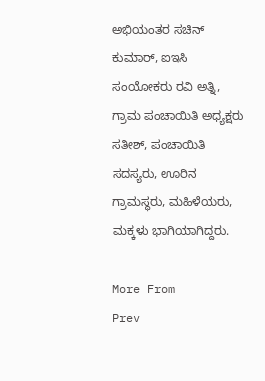ಅಭಿಯಂತರ ಸಚಿನ್‌ ಕುಮಾರ್‌, ಐಇಸಿ ಸಂಯೋಕರು ರವಿ ಅತ್ನಿ, ಗ್ರಾಮ ಪಂಚಾಯಿತಿ ಅಧ್ಯಕ್ಷರು ಸತೀಶ್‌, ಪಂಚಾಯಿತಿ ಸದಸ್ಯರು, ಊರಿನ ಗ್ರಾಮಸ್ಥರು, ಮಹಿಳೆಯರು, ಮಕ್ಕಳು ಭಾಗಿಯಾಗಿದ್ದರು.

More From
Prev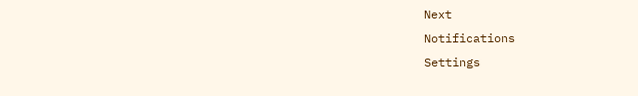Next
Notifications
Settings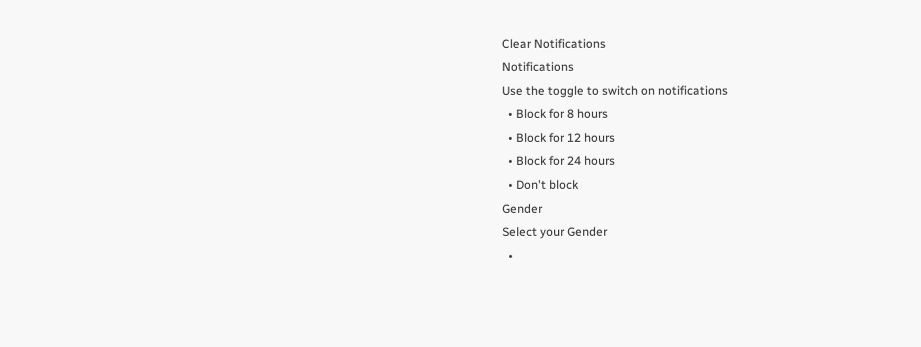Clear Notifications
Notifications
Use the toggle to switch on notifications
  • Block for 8 hours
  • Block for 12 hours
  • Block for 24 hours
  • Don't block
Gender
Select your Gender
  •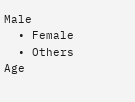Male
  • Female
  • Others
Age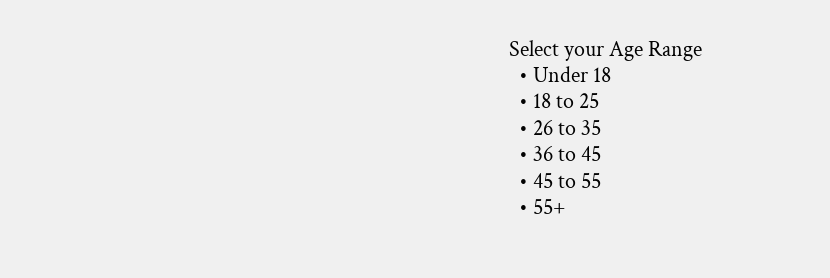Select your Age Range
  • Under 18
  • 18 to 25
  • 26 to 35
  • 36 to 45
  • 45 to 55
  • 55+